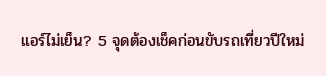แอร์ไม่เย็น? 5 จุดต้องเช็คก่อนขับรถเที่ยวปีใหม่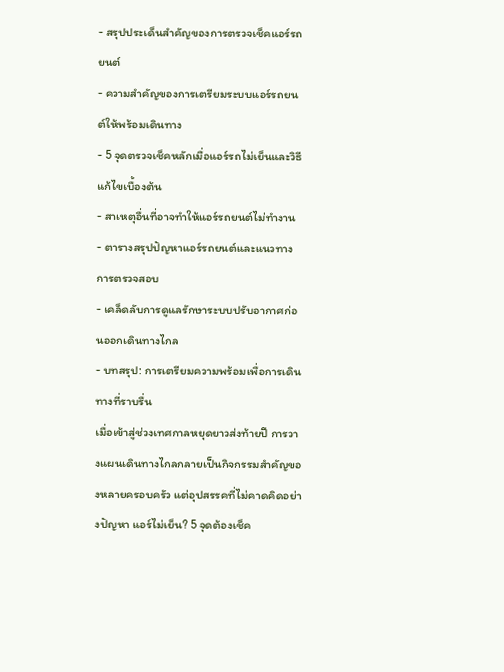- สรุปประเด็นสำคัญของการตรวจเช็คแอร์รถยนต์
- ความสำคัญของการเตรียมระบบแอร์รถยนต์ให้พร้อมเดินทาง
- 5 จุดตรวจเช็คหลักเมื่อแอร์รถไม่เย็นและวิธีแก้ไขเบื้องต้น
- สาเหตุอื่นที่อาจทำให้แอร์รถยนต์ไม่ทำงาน
- ตารางสรุปปัญหาแอร์รถยนต์และแนวทางการตรวจสอบ
- เคล็ดลับการดูแลรักษาระบบปรับอากาศก่อนออกเดินทางไกล
- บทสรุป: การเตรียมความพร้อมเพื่อการเดินทางที่ราบรื่น
เมื่อเข้าสู่ช่วงเทศกาลหยุดยาวส่งท้ายปี การวางแผนเดินทางไกลกลายเป็นกิจกรรมสำคัญของหลายครอบครัว แต่อุปสรรคที่ไม่คาดคิดอย่างปัญหา แอร์ไม่เย็น? 5 จุดต้องเช็ค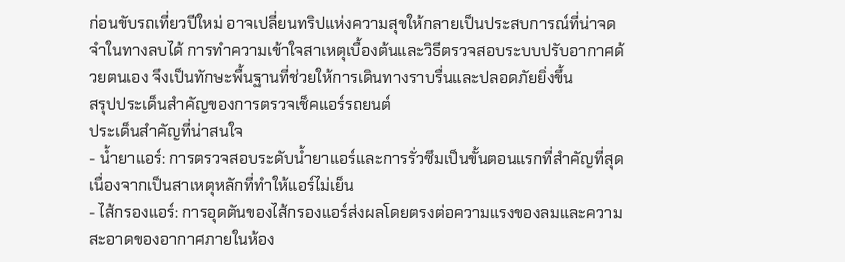ก่อนขับรถเที่ยวปีใหม่ อาจเปลี่ยนทริปแห่งความสุขให้กลายเป็นประสบการณ์ที่น่าจดจำในทางลบได้ การทำความเข้าใจสาเหตุเบื้องต้นและวิธีตรวจสอบระบบปรับอากาศด้วยตนเอง จึงเป็นทักษะพื้นฐานที่ช่วยให้การเดินทางราบรื่นและปลอดภัยยิ่งขึ้น
สรุปประเด็นสำคัญของการตรวจเช็คแอร์รถยนต์
ประเด็นสำคัญที่น่าสนใจ
- น้ำยาแอร์: การตรวจสอบระดับน้ำยาแอร์และการรั่วซึมเป็นขั้นตอนแรกที่สำคัญที่สุด เนื่องจากเป็นสาเหตุหลักที่ทำให้แอร์ไม่เย็น
- ไส้กรองแอร์: การอุดตันของไส้กรองแอร์ส่งผลโดยตรงต่อความแรงของลมและความสะอาดของอากาศภายในห้อง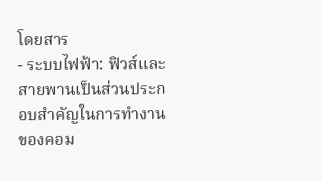โดยสาร
- ระบบไฟฟ้า: ฟิวส์และสายพานเป็นส่วนประกอบสำคัญในการทำงานของคอม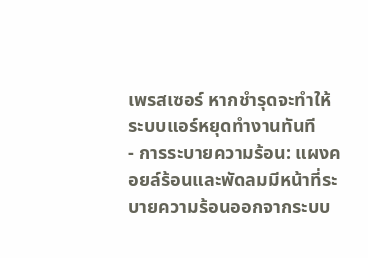เพรสเซอร์ หากชำรุดจะทำให้ระบบแอร์หยุดทำงานทันที
- การระบายความร้อน: แผงคอยล์ร้อนและพัดลมมีหน้าที่ระบายความร้อนออกจากระบบ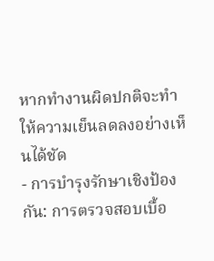หากทำงานผิดปกติจะทำให้ความเย็นลดลงอย่างเห็นได้ชัด
- การบำรุงรักษาเชิงป้องกัน: การตรวจสอบเบื้อ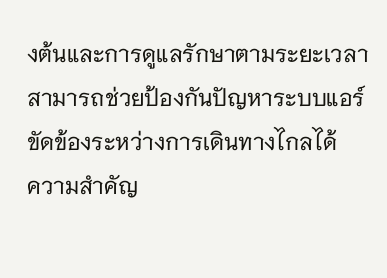งต้นและการดูแลรักษาตามระยะเวลา สามารถช่วยป้องกันปัญหาระบบแอร์ขัดข้องระหว่างการเดินทางไกลได้
ความสำคัญ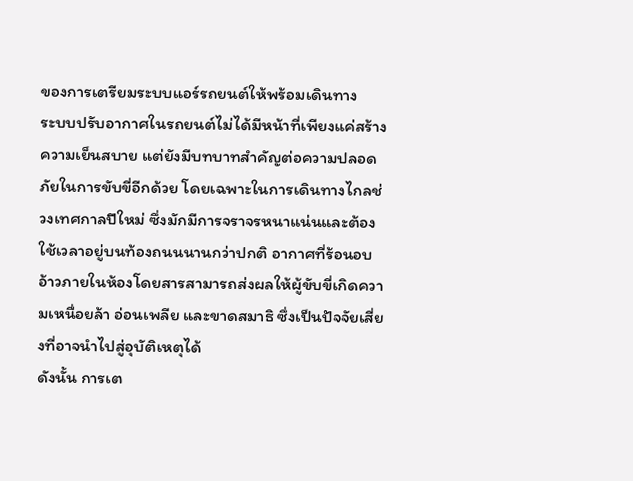ของการเตรียมระบบแอร์รถยนต์ให้พร้อมเดินทาง
ระบบปรับอากาศในรถยนต์ไม่ได้มีหน้าที่เพียงแค่สร้างความเย็นสบาย แต่ยังมีบทบาทสำคัญต่อความปลอดภัยในการขับขี่อีกด้วย โดยเฉพาะในการเดินทางไกลช่วงเทศกาลปีใหม่ ซึ่งมักมีการจราจรหนาแน่นและต้องใช้เวลาอยู่บนท้องถนนนานกว่าปกติ อากาศที่ร้อนอบอ้าวภายในห้องโดยสารสามารถส่งผลให้ผู้ขับขี่เกิดความเหนื่อยล้า อ่อนเพลีย และขาดสมาธิ ซึ่งเป็นปัจจัยเสี่ยงที่อาจนำไปสู่อุบัติเหตุได้
ดังนั้น การเต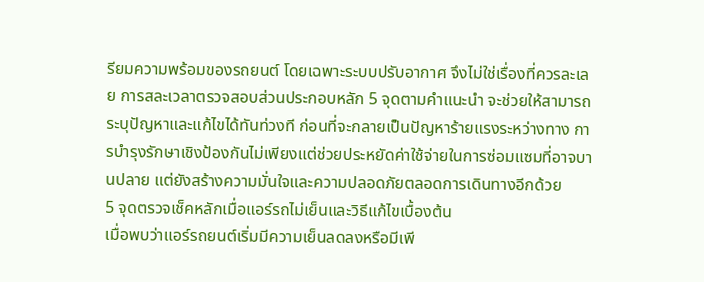รียมความพร้อมของรถยนต์ โดยเฉพาะระบบปรับอากาศ จึงไม่ใช่เรื่องที่ควรละเลย การสละเวลาตรวจสอบส่วนประกอบหลัก 5 จุดตามคำแนะนำ จะช่วยให้สามารถระบุปัญหาและแก้ไขได้ทันท่วงที ก่อนที่จะกลายเป็นปัญหาร้ายแรงระหว่างทาง การบำรุงรักษาเชิงป้องกันไม่เพียงแต่ช่วยประหยัดค่าใช้จ่ายในการซ่อมแซมที่อาจบานปลาย แต่ยังสร้างความมั่นใจและความปลอดภัยตลอดการเดินทางอีกด้วย
5 จุดตรวจเช็คหลักเมื่อแอร์รถไม่เย็นและวิธีแก้ไขเบื้องต้น
เมื่อพบว่าแอร์รถยนต์เริ่มมีความเย็นลดลงหรือมีเพี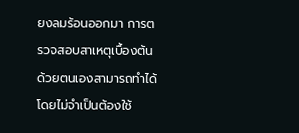ยงลมร้อนออกมา การตรวจสอบสาเหตุเบื้องต้นด้วยตนเองสามารถทำได้โดยไม่จำเป็นต้องใช้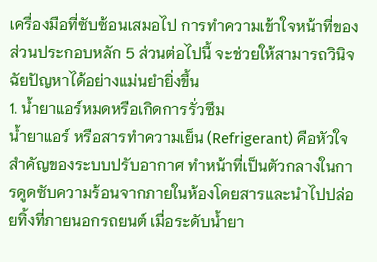เครื่องมือที่ซับซ้อนเสมอไป การทำความเข้าใจหน้าที่ของส่วนประกอบหลัก 5 ส่วนต่อไปนี้ จะช่วยให้สามารถวินิจฉัยปัญหาได้อย่างแม่นยำยิ่งขึ้น
1. น้ำยาแอร์หมดหรือเกิดการรั่วซึม
น้ำยาแอร์ หรือสารทำความเย็น (Refrigerant) คือหัวใจสำคัญของระบบปรับอากาศ ทำหน้าที่เป็นตัวกลางในการดูดซับความร้อนจากภายในห้องโดยสารและนำไปปล่อยทิ้งที่ภายนอกรถยนต์ เมื่อระดับน้ำยา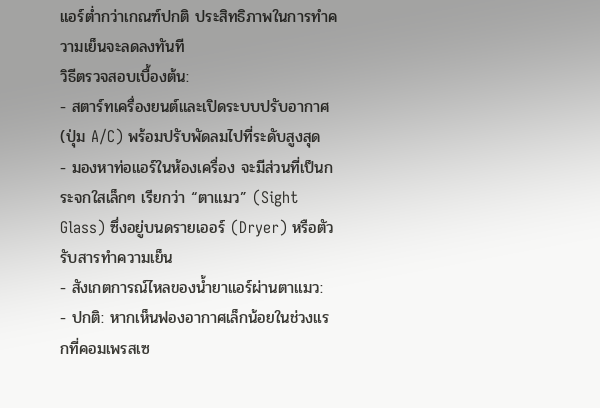แอร์ต่ำกว่าเกณฑ์ปกติ ประสิทธิภาพในการทำความเย็นจะลดลงทันที
วิธีตรวจสอบเบื้องต้น:
- สตาร์ทเครื่องยนต์และเปิดระบบปรับอากาศ (ปุ่ม A/C) พร้อมปรับพัดลมไปที่ระดับสูงสุด
- มองหาท่อแอร์ในห้องเครื่อง จะมีส่วนที่เป็นกระจกใสเล็กๆ เรียกว่า “ตาแมว” (Sight Glass) ซึ่งอยู่บนดรายเออร์ (Dryer) หรือตัวรับสารทำความเย็น
- สังเกตการณ์ไหลของน้ำยาแอร์ผ่านตาแมว:
- ปกติ: หากเห็นฟองอากาศเล็กน้อยในช่วงแรกที่คอมเพรสเซ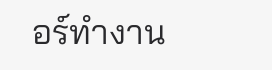อร์ทำงาน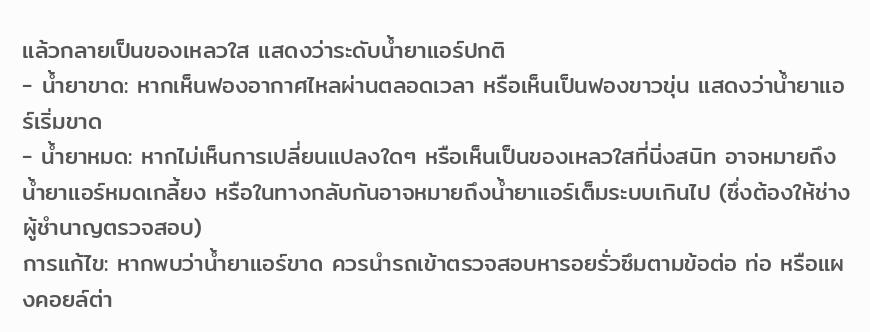แล้วกลายเป็นของเหลวใส แสดงว่าระดับน้ำยาแอร์ปกติ
- น้ำยาขาด: หากเห็นฟองอากาศไหลผ่านตลอดเวลา หรือเห็นเป็นฟองขาวขุ่น แสดงว่าน้ำยาแอร์เริ่มขาด
- น้ำยาหมด: หากไม่เห็นการเปลี่ยนแปลงใดๆ หรือเห็นเป็นของเหลวใสที่นิ่งสนิท อาจหมายถึงน้ำยาแอร์หมดเกลี้ยง หรือในทางกลับกันอาจหมายถึงน้ำยาแอร์เต็มระบบเกินไป (ซึ่งต้องให้ช่างผู้ชำนาญตรวจสอบ)
การแก้ไข: หากพบว่าน้ำยาแอร์ขาด ควรนำรถเข้าตรวจสอบหารอยรั่วซึมตามข้อต่อ ท่อ หรือแผงคอยล์ต่า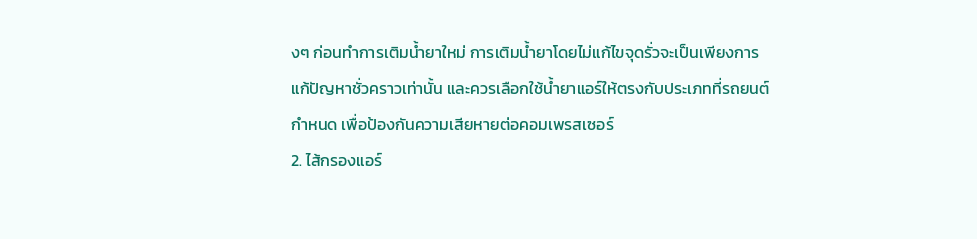งๆ ก่อนทำการเติมน้ำยาใหม่ การเติมน้ำยาโดยไม่แก้ไขจุดรั่วจะเป็นเพียงการแก้ปัญหาชั่วคราวเท่านั้น และควรเลือกใช้น้ำยาแอร์ให้ตรงกับประเภทที่รถยนต์กำหนด เพื่อป้องกันความเสียหายต่อคอมเพรสเซอร์
2. ไส้กรองแอร์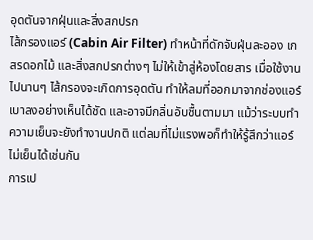อุดตันจากฝุ่นและสิ่งสกปรก
ไส้กรองแอร์ (Cabin Air Filter) ทำหน้าที่ดักจับฝุ่นละออง เกสรดอกไม้ และสิ่งสกปรกต่างๆ ไม่ให้เข้าสู่ห้องโดยสาร เมื่อใช้งานไปนานๆ ไส้กรองจะเกิดการอุดตัน ทำให้ลมที่ออกมาจากช่องแอร์เบาลงอย่างเห็นได้ชัด และอาจมีกลิ่นอับชื้นตามมา แม้ว่าระบบทำความเย็นจะยังทำงานปกติ แต่ลมที่ไม่แรงพอก็ทำให้รู้สึกว่าแอร์ไม่เย็นได้เช่นกัน
การเป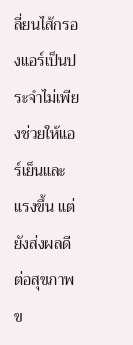ลี่ยนไส้กรองแอร์เป็นประจำไม่เพียงช่วยให้แอร์เย็นและแรงขึ้น แต่ยังส่งผลดีต่อสุขภาพข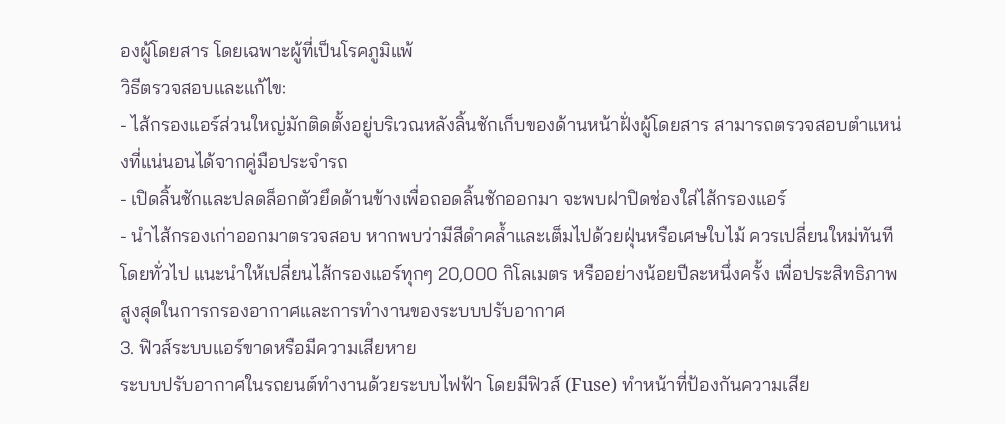องผู้โดยสาร โดยเฉพาะผู้ที่เป็นโรคภูมิแพ้
วิธีตรวจสอบและแก้ไข:
- ไส้กรองแอร์ส่วนใหญ่มักติดตั้งอยู่บริเวณหลังลิ้นชักเก็บของด้านหน้าฝั่งผู้โดยสาร สามารถตรวจสอบตำแหน่งที่แน่นอนได้จากคู่มือประจำรถ
- เปิดลิ้นชักและปลดล็อกตัวยึดด้านข้างเพื่อถอดลิ้นชักออกมา จะพบฝาปิดช่องใส่ไส้กรองแอร์
- นำไส้กรองเก่าออกมาตรวจสอบ หากพบว่ามีสีดำคล้ำและเต็มไปด้วยฝุ่นหรือเศษใบไม้ ควรเปลี่ยนใหม่ทันที
โดยทั่วไป แนะนำให้เปลี่ยนไส้กรองแอร์ทุกๆ 20,000 กิโลเมตร หรืออย่างน้อยปีละหนึ่งครั้ง เพื่อประสิทธิภาพสูงสุดในการกรองอากาศและการทำงานของระบบปรับอากาศ
3. ฟิวส์ระบบแอร์ขาดหรือมีความเสียหาย
ระบบปรับอากาศในรถยนต์ทำงานด้วยระบบไฟฟ้า โดยมีฟิวส์ (Fuse) ทำหน้าที่ป้องกันความเสีย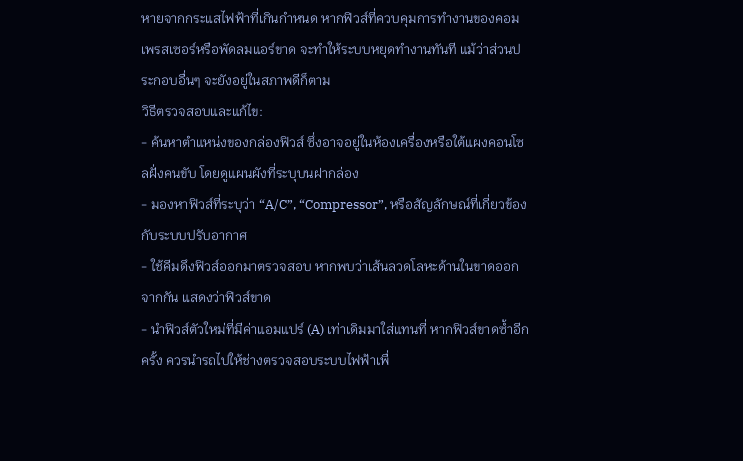หายจากกระแสไฟฟ้าที่เกินกำหนด หากฟิวส์ที่ควบคุมการทำงานของคอมเพรสเซอร์หรือพัดลมแอร์ขาด จะทำให้ระบบหยุดทำงานทันที แม้ว่าส่วนประกอบอื่นๆ จะยังอยู่ในสภาพดีก็ตาม
วิธีตรวจสอบและแก้ไข:
- ค้นหาตำแหน่งของกล่องฟิวส์ ซึ่งอาจอยู่ในห้องเครื่องหรือใต้แผงคอนโซลฝั่งคนขับ โดยดูแผนผังที่ระบุบนฝากล่อง
- มองหาฟิวส์ที่ระบุว่า “A/C”, “Compressor”, หรือสัญลักษณ์ที่เกี่ยวข้องกับระบบปรับอากาศ
- ใช้คีมดึงฟิวส์ออกมาตรวจสอบ หากพบว่าเส้นลวดโลหะด้านในขาดออกจากกัน แสดงว่าฟิวส์ขาด
- นำฟิวส์ตัวใหม่ที่มีค่าแอมแปร์ (A) เท่าเดิมมาใส่แทนที่ หากฟิวส์ขาดซ้ำอีกครั้ง ควรนำรถไปให้ช่างตรวจสอบระบบไฟฟ้าเพื่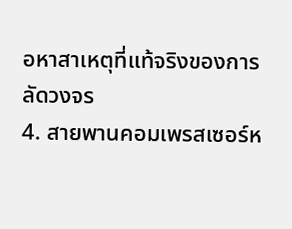อหาสาเหตุที่แท้จริงของการลัดวงจร
4. สายพานคอมเพรสเซอร์ห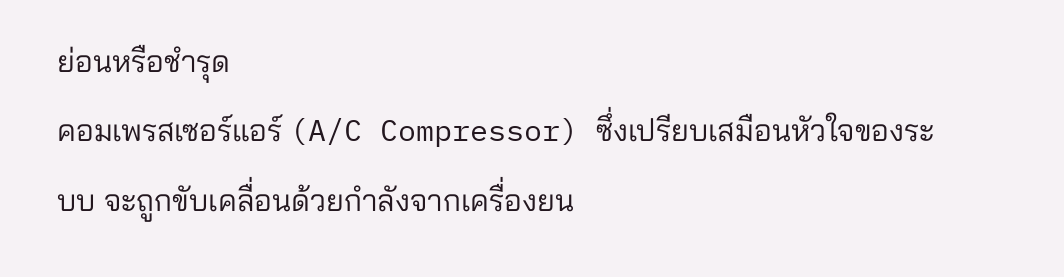ย่อนหรือชำรุด
คอมเพรสเซอร์แอร์ (A/C Compressor) ซึ่งเปรียบเสมือนหัวใจของระบบ จะถูกขับเคลื่อนด้วยกำลังจากเครื่องยน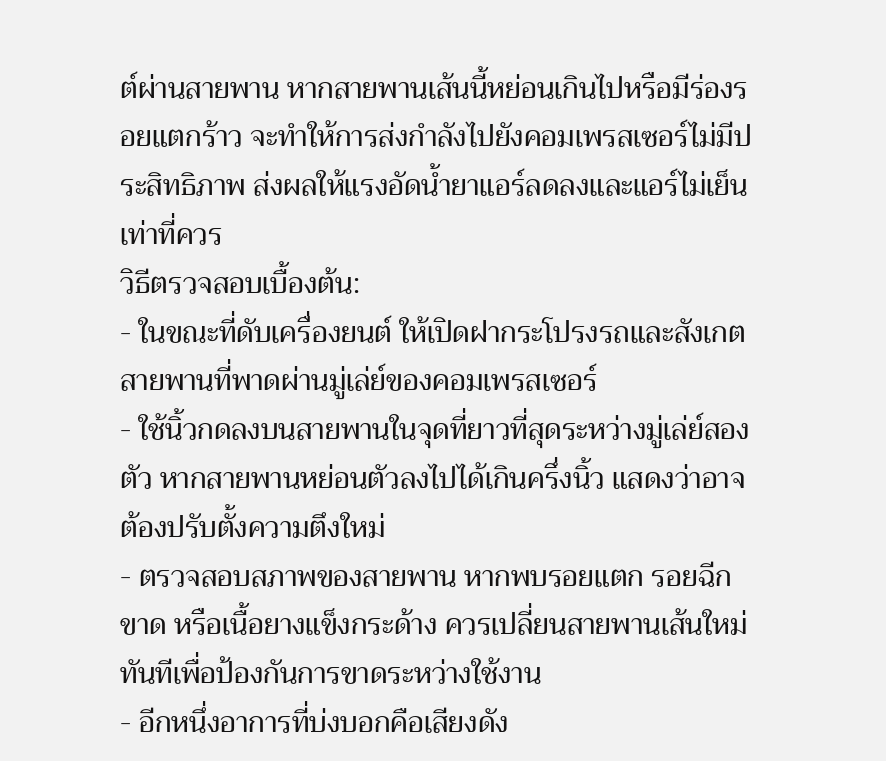ต์ผ่านสายพาน หากสายพานเส้นนี้หย่อนเกินไปหรือมีร่องรอยแตกร้าว จะทำให้การส่งกำลังไปยังคอมเพรสเซอร์ไม่มีประสิทธิภาพ ส่งผลให้แรงอัดน้ำยาแอร์ลดลงและแอร์ไม่เย็นเท่าที่ควร
วิธีตรวจสอบเบื้องต้น:
- ในขณะที่ดับเครื่องยนต์ ให้เปิดฝากระโปรงรถและสังเกตสายพานที่พาดผ่านมู่เล่ย์ของคอมเพรสเซอร์
- ใช้นิ้วกดลงบนสายพานในจุดที่ยาวที่สุดระหว่างมู่เล่ย์สองตัว หากสายพานหย่อนตัวลงไปได้เกินครึ่งนิ้ว แสดงว่าอาจต้องปรับตั้งความตึงใหม่
- ตรวจสอบสภาพของสายพาน หากพบรอยแตก รอยฉีกขาด หรือเนื้อยางแข็งกระด้าง ควรเปลี่ยนสายพานเส้นใหม่ทันทีเพื่อป้องกันการขาดระหว่างใช้งาน
- อีกหนึ่งอาการที่บ่งบอกคือเสียงดัง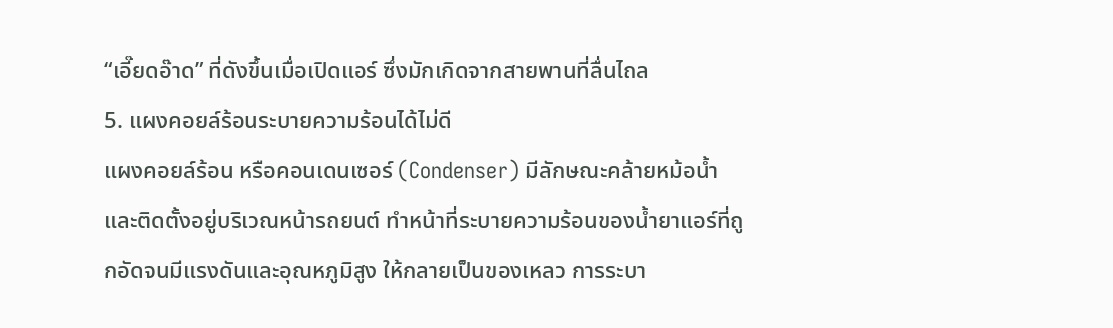“เอี๊ยดอ๊าด” ที่ดังขึ้นเมื่อเปิดแอร์ ซึ่งมักเกิดจากสายพานที่ลื่นไถล
5. แผงคอยล์ร้อนระบายความร้อนได้ไม่ดี
แผงคอยล์ร้อน หรือคอนเดนเซอร์ (Condenser) มีลักษณะคล้ายหม้อน้ำและติดตั้งอยู่บริเวณหน้ารถยนต์ ทำหน้าที่ระบายความร้อนของน้ำยาแอร์ที่ถูกอัดจนมีแรงดันและอุณหภูมิสูง ให้กลายเป็นของเหลว การระบา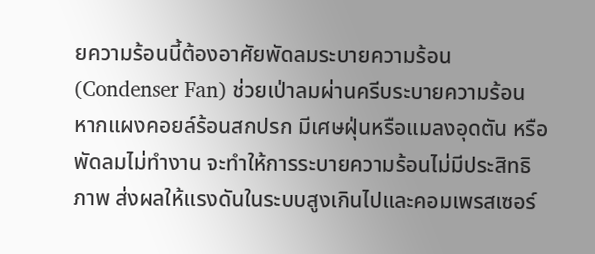ยความร้อนนี้ต้องอาศัยพัดลมระบายความร้อน (Condenser Fan) ช่วยเป่าลมผ่านครีบระบายความร้อน
หากแผงคอยล์ร้อนสกปรก มีเศษฝุ่นหรือแมลงอุดตัน หรือพัดลมไม่ทำงาน จะทำให้การระบายความร้อนไม่มีประสิทธิภาพ ส่งผลให้แรงดันในระบบสูงเกินไปและคอมเพรสเซอร์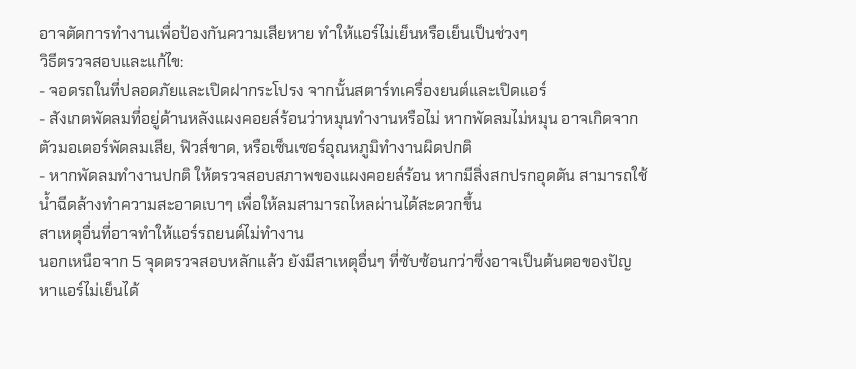อาจตัดการทำงานเพื่อป้องกันความเสียหาย ทำให้แอร์ไม่เย็นหรือเย็นเป็นช่วงๆ
วิธีตรวจสอบและแก้ไข:
- จอดรถในที่ปลอดภัยและเปิดฝากระโปรง จากนั้นสตาร์ทเครื่องยนต์และเปิดแอร์
- สังเกตพัดลมที่อยู่ด้านหลังแผงคอยล์ร้อนว่าหมุนทำงานหรือไม่ หากพัดลมไม่หมุน อาจเกิดจากตัวมอเตอร์พัดลมเสีย, ฟิวส์ขาด, หรือเซ็นเซอร์อุณหภูมิทำงานผิดปกติ
- หากพัดลมทำงานปกติ ให้ตรวจสอบสภาพของแผงคอยล์ร้อน หากมีสิ่งสกปรกอุดตัน สามารถใช้น้ำฉีดล้างทำความสะอาดเบาๆ เพื่อให้ลมสามารถไหลผ่านได้สะดวกขึ้น
สาเหตุอื่นที่อาจทำให้แอร์รถยนต์ไม่ทำงาน
นอกเหนือจาก 5 จุดตรวจสอบหลักแล้ว ยังมีสาเหตุอื่นๆ ที่ซับซ้อนกว่าซึ่งอาจเป็นต้นตอของปัญหาแอร์ไม่เย็นได้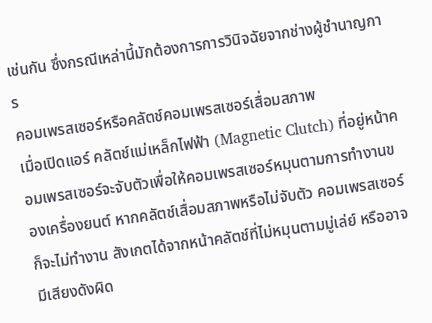เช่นกัน ซึ่งกรณีเหล่านี้มักต้องการการวินิจฉัยจากช่างผู้ชำนาญการ
คอมเพรสเซอร์หรือคลัตช์คอมเพรสเซอร์เสื่อมสภาพ
เมื่อเปิดแอร์ คลัตช์แม่เหล็กไฟฟ้า (Magnetic Clutch) ที่อยู่หน้าคอมเพรสเซอร์จะจับตัวเพื่อให้คอมเพรสเซอร์หมุนตามการทำงานของเครื่องยนต์ หากคลัตช์เสื่อมสภาพหรือไม่จับตัว คอมเพรสเซอร์ก็จะไม่ทำงาน สังเกตได้จากหน้าคลัตช์ที่ไม่หมุนตามมู่เล่ย์ หรืออาจมีเสียงดังผิด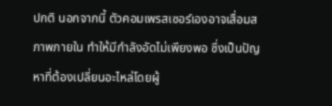ปกติ นอกจากนี้ ตัวคอมเพรสเซอร์เองอาจเสื่อมสภาพภายใน ทำให้มีกำลังอัดไม่เพียงพอ ซึ่งเป็นปัญหาที่ต้องเปลี่ยนอะไหล่โดยผู้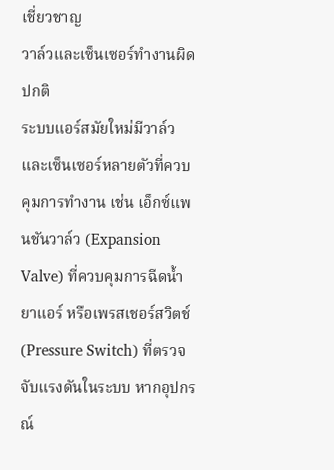เชี่ยวชาญ
วาล์วและเซ็นเซอร์ทำงานผิดปกติ
ระบบแอร์สมัยใหม่มีวาล์วและเซ็นเซอร์หลายตัวที่ควบคุมการทำงาน เช่น เอ็กซ์แพนชันวาล์ว (Expansion Valve) ที่ควบคุมการฉีดน้ำยาแอร์ หรือเพรสเชอร์สวิตช์ (Pressure Switch) ที่ตรวจจับแรงดันในระบบ หากอุปกรณ์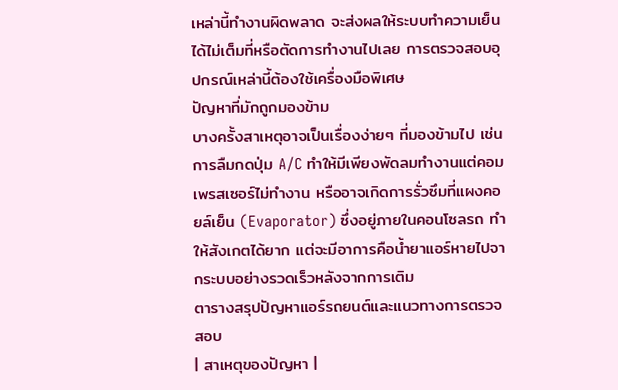เหล่านี้ทำงานผิดพลาด จะส่งผลให้ระบบทำความเย็นได้ไม่เต็มที่หรือตัดการทำงานไปเลย การตรวจสอบอุปกรณ์เหล่านี้ต้องใช้เครื่องมือพิเศษ
ปัญหาที่มักถูกมองข้าม
บางครั้งสาเหตุอาจเป็นเรื่องง่ายๆ ที่มองข้ามไป เช่น การลืมกดปุ่ม A/C ทำให้มีเพียงพัดลมทำงานแต่คอมเพรสเซอร์ไม่ทำงาน หรืออาจเกิดการรั่วซึมที่แผงคอยล์เย็น (Evaporator) ซึ่งอยู่ภายในคอนโซลรถ ทำให้สังเกตได้ยาก แต่จะมีอาการคือน้ำยาแอร์หายไปจากระบบอย่างรวดเร็วหลังจากการเติม
ตารางสรุปปัญหาแอร์รถยนต์และแนวทางการตรวจสอบ
| สาเหตุของปัญหา |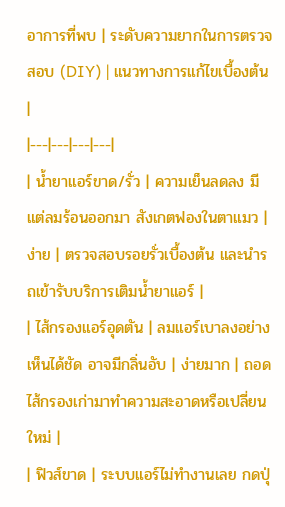อาการที่พบ | ระดับความยากในการตรวจสอบ (DIY) | แนวทางการแก้ไขเบื้องต้น |
|---|---|---|---|
| น้ำยาแอร์ขาด/รั่ว | ความเย็นลดลง มีแต่ลมร้อนออกมา สังเกตฟองในตาแมว | ง่าย | ตรวจสอบรอยรั่วเบื้องต้น และนำรถเข้ารับบริการเติมน้ำยาแอร์ |
| ไส้กรองแอร์อุดตัน | ลมแอร์เบาลงอย่างเห็นได้ชัด อาจมีกลิ่นอับ | ง่ายมาก | ถอดไส้กรองเก่ามาทำความสะอาดหรือเปลี่ยนใหม่ |
| ฟิวส์ขาด | ระบบแอร์ไม่ทำงานเลย กดปุ่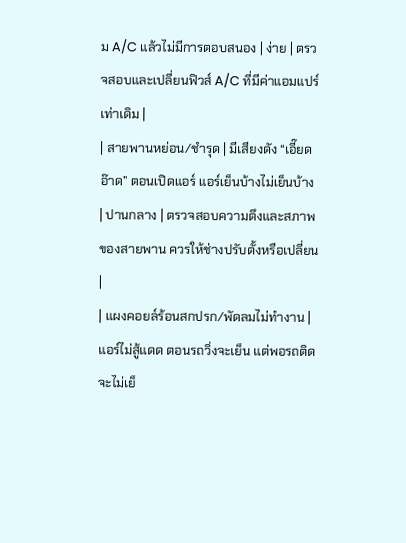ม A/C แล้วไม่มีการตอบสนอง | ง่าย | ตรวจสอบและเปลี่ยนฟิวส์ A/C ที่มีค่าแอมแปร์เท่าเดิม |
| สายพานหย่อน/ชำรุด | มีเสียงดัง “เอี๊ยดอ๊าด” ตอนเปิดแอร์ แอร์เย็นบ้างไม่เย็นบ้าง | ปานกลาง | ตรวจสอบความตึงและสภาพของสายพาน ควรให้ช่างปรับตั้งหรือเปลี่ยน |
| แผงคอยล์ร้อนสกปรก/พัดลมไม่ทำงาน | แอร์ไม่สู้แดด ตอนรถวิ่งจะเย็น แต่พอรถติดจะไม่เย็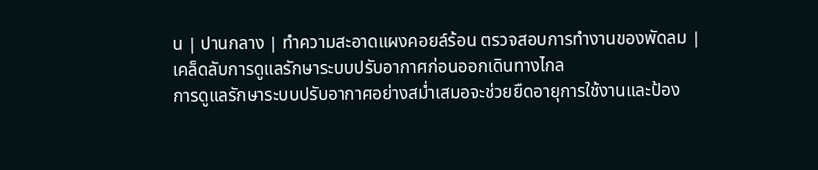น | ปานกลาง | ทำความสะอาดแผงคอยล์ร้อน ตรวจสอบการทำงานของพัดลม |
เคล็ดลับการดูแลรักษาระบบปรับอากาศก่อนออกเดินทางไกล
การดูแลรักษาระบบปรับอากาศอย่างสม่ำเสมอจะช่วยยืดอายุการใช้งานและป้อง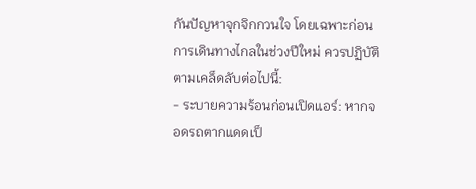กันปัญหาจุกจิกกวนใจ โดยเฉพาะก่อนการเดินทางไกลในช่วงปีใหม่ ควรปฏิบัติตามเคล็ดลับต่อไปนี้:
- ระบายความร้อนก่อนเปิดแอร์: หากจอดรถตากแดดเป็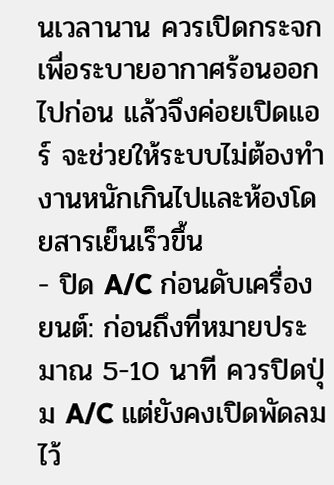นเวลานาน ควรเปิดกระจกเพื่อระบายอากาศร้อนออกไปก่อน แล้วจึงค่อยเปิดแอร์ จะช่วยให้ระบบไม่ต้องทำงานหนักเกินไปและห้องโดยสารเย็นเร็วขึ้น
- ปิด A/C ก่อนดับเครื่องยนต์: ก่อนถึงที่หมายประมาณ 5-10 นาที ควรปิดปุ่ม A/C แต่ยังคงเปิดพัดลมไว้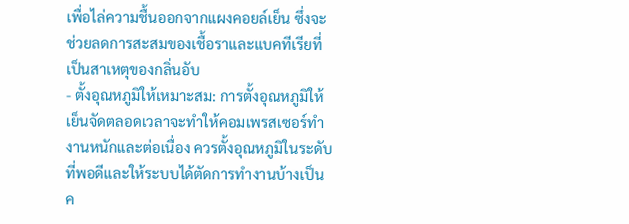เพื่อไล่ความชื้นออกจากแผงคอยล์เย็น ซึ่งจะช่วยลดการสะสมของเชื้อราและแบคทีเรียที่เป็นสาเหตุของกลิ่นอับ
- ตั้งอุณหภูมิให้เหมาะสม: การตั้งอุณหภูมิให้เย็นจัดตลอดเวลาจะทำให้คอมเพรสเซอร์ทำงานหนักและต่อเนื่อง ควรตั้งอุณหภูมิในระดับที่พอดีและให้ระบบได้ตัดการทำงานบ้างเป็นค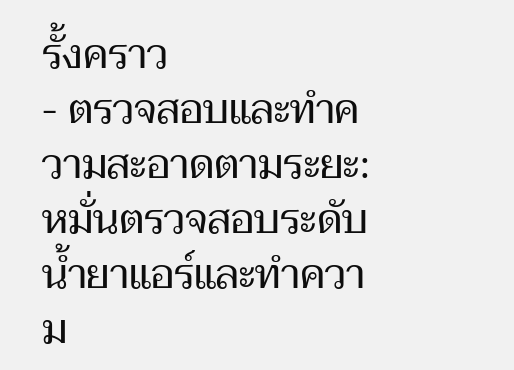รั้งคราว
- ตรวจสอบและทำความสะอาดตามระยะ: หมั่นตรวจสอบระดับน้ำยาแอร์และทำความ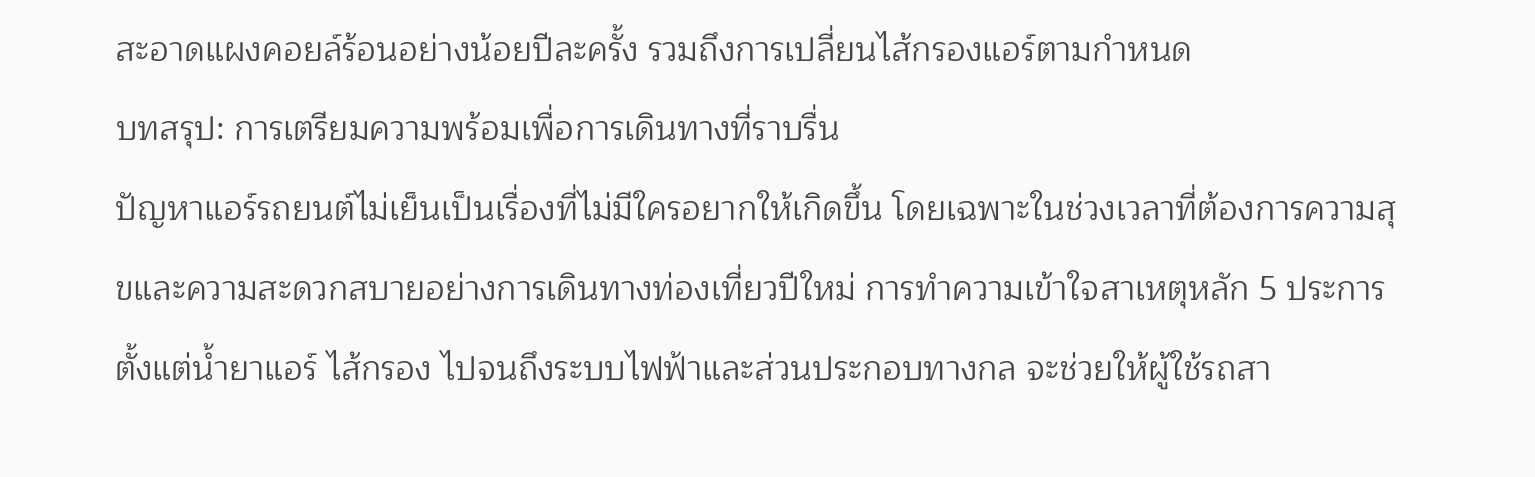สะอาดแผงคอยล์ร้อนอย่างน้อยปีละครั้ง รวมถึงการเปลี่ยนไส้กรองแอร์ตามกำหนด
บทสรุป: การเตรียมความพร้อมเพื่อการเดินทางที่ราบรื่น
ปัญหาแอร์รถยนต์ไม่เย็นเป็นเรื่องที่ไม่มีใครอยากให้เกิดขึ้น โดยเฉพาะในช่วงเวลาที่ต้องการความสุขและความสะดวกสบายอย่างการเดินทางท่องเที่ยวปีใหม่ การทำความเข้าใจสาเหตุหลัก 5 ประการ ตั้งแต่น้ำยาแอร์ ไส้กรอง ไปจนถึงระบบไฟฟ้าและส่วนประกอบทางกล จะช่วยให้ผู้ใช้รถสา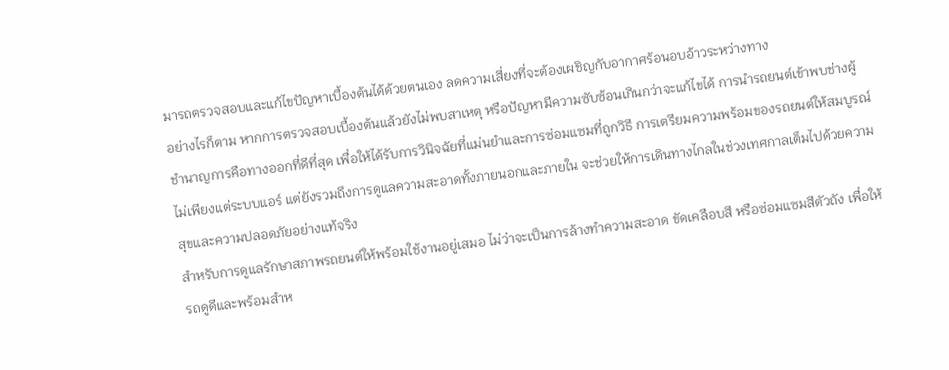มารถตรวจสอบและแก้ไขปัญหาเบื้องต้นได้ด้วยตนเอง ลดความเสี่ยงที่จะต้องเผชิญกับอากาศร้อนอบอ้าวระหว่างทาง
อย่างไรก็ตาม หากการตรวจสอบเบื้องต้นแล้วยังไม่พบสาเหตุ หรือปัญหามีความซับซ้อนเกินกว่าจะแก้ไขได้ การนำรถยนต์เข้าพบช่างผู้ชำนาญการคือทางออกที่ดีที่สุด เพื่อให้ได้รับการวินิจฉัยที่แม่นยำและการซ่อมแซมที่ถูกวิธี การเตรียมความพร้อมของรถยนต์ให้สมบูรณ์ ไม่เพียงแต่ระบบแอร์ แต่ยังรวมถึงการดูแลความสะอาดทั้งภายนอกและภายใน จะช่วยให้การเดินทางไกลในช่วงเทศกาลเต็มไปด้วยความสุขและความปลอดภัยอย่างแท้จริง
สำหรับการดูแลรักษาสภาพรถยนต์ให้พร้อมใช้งานอยู่เสมอ ไม่ว่าจะเป็นการล้างทำความสะอาด ขัดเคลือบสี หรือซ่อมแซมสีตัวถัง เพื่อให้รถดูดีและพร้อมสำห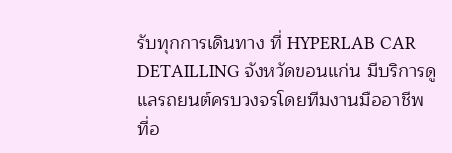รับทุกการเดินทาง ที่ HYPERLAB CAR DETAILLING จังหวัดขอนแก่น มีบริการดูแลรถยนต์ครบวงจรโดยทีมงานมืออาชีพ
ที่อ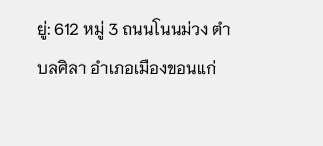ยู่: 612 หมู่ 3 ถนนโนนม่วง ตำบลศิลา อำเภอเมืองขอนแก่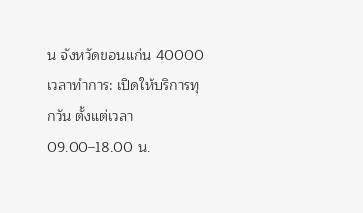น จังหวัดขอนแก่น 40000
เวลาทำการ: เปิดให้บริการทุกวัน ตั้งแต่เวลา 09.00–18.00 น.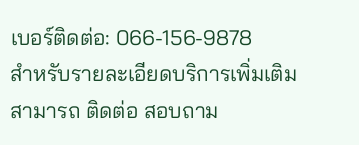เบอร์ติดต่อ: 066-156-9878
สำหรับรายละเอียดบริการเพิ่มเติม สามารถ ติดต่อ สอบถาม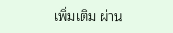เพิ่มเติม ผ่าน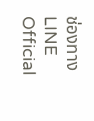ช่องทาง LINE Official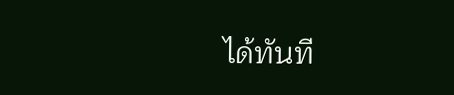ได้ทันที